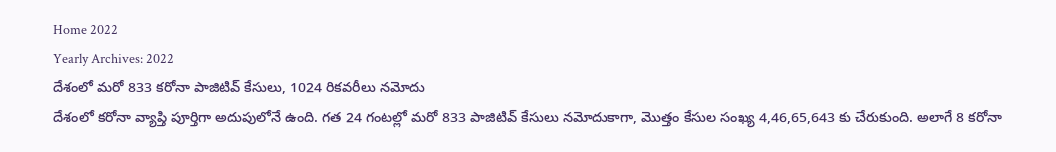Home 2022
Yearly Archives: 2022
దేశంలో మరో 833 కరోనా పాజిటివ్ కేసులు, 1024 రికవరీలు నమోదు
దేశంలో కరోనా వ్యాప్తి పూర్తిగా అదుపులోనే ఉంది. గత 24 గంటల్లో మరో 833 పాజిటివ్ కేసులు నమోదుకాగా, మొత్తం కేసుల సంఖ్య 4,46,65,643 కు చేరుకుంది. అలాగే 8 కరోనా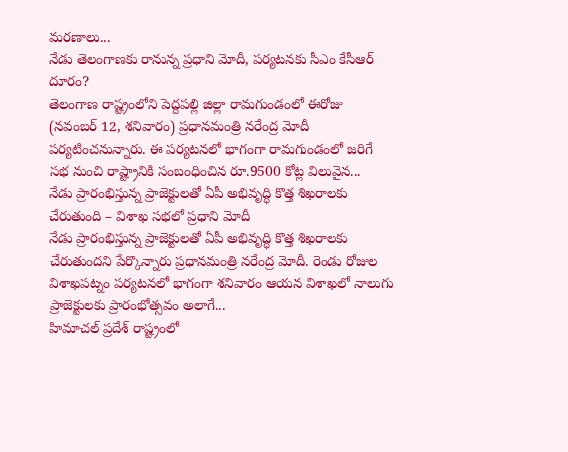మరణాలు...
నేడు తెలంగాణకు రానున్న ప్రధాని మోదీ, పర్యటనకు సీఎం కేసీఆర్ దూరం?
తెలంగాణ రాష్ట్రంలోని పెద్దపల్లి జిల్లా రామగుండంలో ఈరోజు (నవంబర్ 12, శనివారం) ప్రధానమంత్రి నరేంద్ర మోదీ పర్యటించనున్నారు. ఈ పర్యటనలో భాగంగా రామగుండంలో జరిగే సభ నుంచి రాష్ట్రానికి సంబంధించిన రూ.9500 కోట్ల విలువైన...
నేడు ప్రారంభిస్తున్న ప్రాజెక్టులతో ఏపీ అభివృద్ధి కొత్త శిఖరాలకు చేరుతుంది – విశాఖ సభలో ప్రధాని మోదీ
నేడు ప్రారంభిస్తున్న ప్రాజెక్టులతో ఏపీ అభివృద్ధి కొత్త శిఖరాలకు చేరుతుందని పేర్కొన్నారు ప్రధానమంత్రి నరేంద్ర మోదీ. రెండు రోజుల విశాఖపట్నం పర్యటనలో భాగంగా శనివారం ఆయన విశాఖలో నాలుగు ప్రాజెక్టులకు ప్రారంభోత్సవం అలాగే...
హిమాచల్ ప్రదేశ్ రాష్ట్రంలో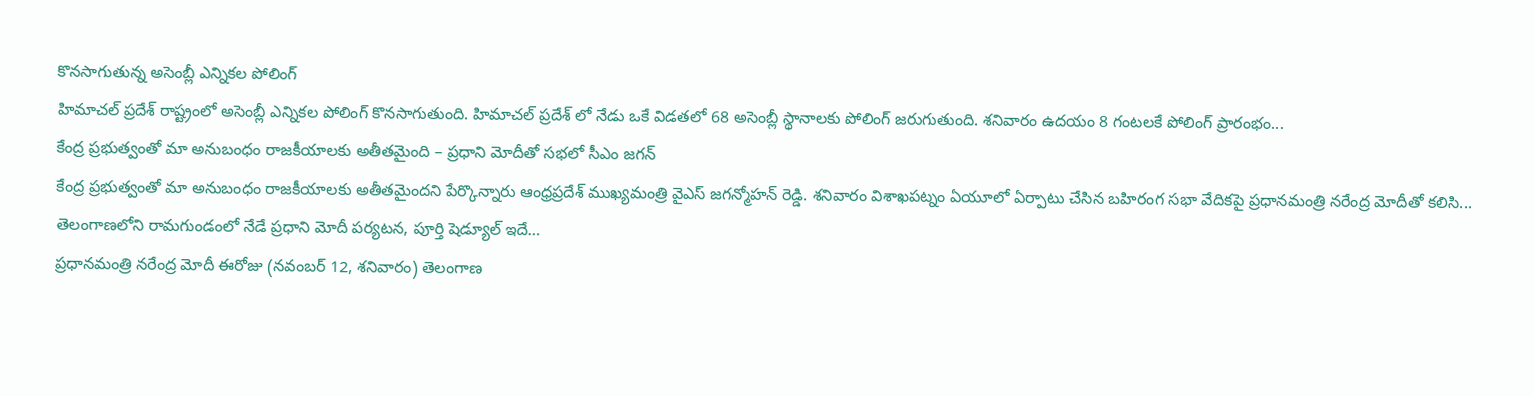కొనసాగుతున్న అసెంబ్లీ ఎన్నికల పోలింగ్
హిమాచల్ ప్రదేశ్ రాష్ట్రంలో అసెంబ్లీ ఎన్నికల పోలింగ్ కొనసాగుతుంది. హిమాచల్ ప్రదేశ్ లో నేడు ఒకే విడతలో 68 అసెంబ్లీ స్థానాలకు పోలింగ్ జరుగుతుంది. శనివారం ఉదయం 8 గంటలకే పోలింగ్ ప్రారంభం...
కేంద్ర ప్రభుత్వంతో మా అనుబంధం రాజకీయాలకు అతీతమైంది – ప్రధాని మోదీతో సభలో సీఎం జగన్
కేంద్ర ప్రభుత్వంతో మా అనుబంధం రాజకీయాలకు అతీతమైందని పేర్కొన్నారు ఆంధ్రప్రదేశ్ ముఖ్యమంత్రి వైఎస్ జగన్మోహన్ రెడ్డి. శనివారం విశాఖపట్నం ఏయూలో ఏర్పాటు చేసిన బహిరంగ సభా వేదికపై ప్రధానమంత్రి నరేంద్ర మోదీతో కలిసి...
తెలంగాణలోని రామగుండంలో నేడే ప్రధాని మోదీ పర్యటన, పూర్తి షెడ్యూల్ ఇదే…
ప్రధానమంత్రి నరేంద్ర మోదీ ఈరోజు (నవంబర్ 12, శనివారం) తెలంగాణ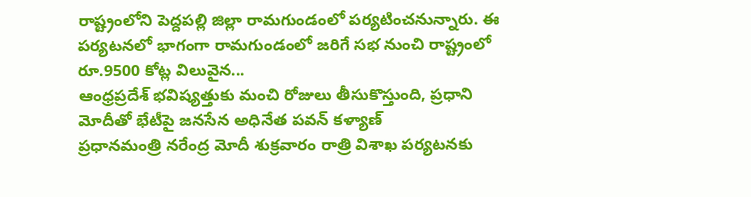రాష్ట్రంలోని పెద్దపల్లి జిల్లా రామగుండంలో పర్యటించనున్నారు. ఈ పర్యటనలో భాగంగా రామగుండంలో జరిగే సభ నుంచి రాష్ట్రంలో రూ.9500 కోట్ల విలువైన...
ఆంధ్రప్రదేశ్ భవిష్యత్తుకు మంచి రోజులు తీసుకొస్తుంది, ప్రధాని మోదీతో భేటీపై జనసేన అధినేత పవన్ కళ్యాణ్
ప్రధానమంత్రి నరేంద్ర మోదీ శుక్రవారం రాత్రి విశాఖ పర్యటనకు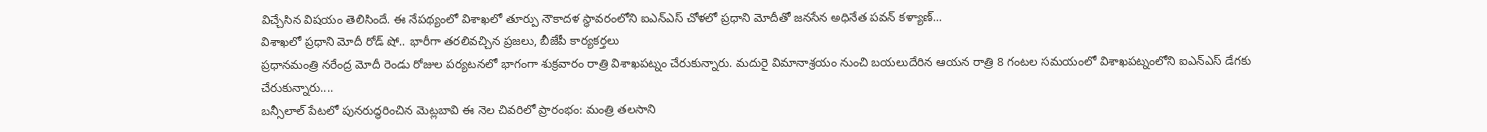విచ్చేసిన విషయం తెలిసిందే. ఈ నేపథ్యంలో విశాఖలో తూర్పు నౌకాదళ స్థావరంలోని ఐఎన్ఎస్ చోళలో ప్రధాని మోదీతో జనసేన అధినేత పవన్ కళ్యాణ్...
విశాఖలో ప్రధాని మోదీ రోడ్ షో.. భారీగా తరలివచ్చిన ప్రజలు, బీజేపీ కార్యకర్తలు
ప్రధానమంత్రి నరేంద్ర మోదీ రెండు రోజుల పర్యటనలో భాగంగా శుక్రవారం రాత్రి విశాఖపట్నం చేరుకున్నారు. మదురై విమానాశ్రయం నుంచి బయలుదేరిన ఆయన రాత్రి 8 గంటల సమయంలో విశాఖపట్నంలోని ఐఎన్ఎస్ డేగకు చేరుకున్నారు....
బన్సీలాల్ పేటలో పునరుద్ధరించిన మెట్లబావి ఈ నెల చివరిలో ప్రారంభం: మంత్రి తలసాని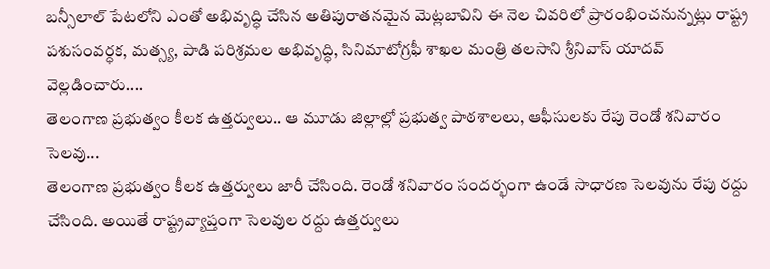బన్సీలాల్ పేటలోని ఎంతో అభివృద్ధి చేసిన అతిపురాతనమైన మెట్లబావిని ఈ నెల చివరిలో ప్రారంభించనున్నట్లు రాష్ట్ర పశుసంవర్ధక, మత్స్య, పాడి పరిశ్రమల అభివృద్ధి, సినిమాటోగ్రఫీ శాఖల మంత్రి తలసాని శ్రీనివాస్ యాదవ్ వెల్లడించారు....
తెలంగాణ ప్రభుత్వం కీలక ఉత్తర్వులు.. ఆ మూడు జిల్లాల్లో ప్రభుత్వ పాఠశాలలు, ఆఫీసులకు రేపు రెండో శనివారం సెలవు...
తెలంగాణ ప్రభుత్వం కీలక ఉత్తర్వులు జారీ చేసింది. రెండో శనివారం సందర్భంగా ఉండే సాధారణ సెలవును రేపు రద్దు చేసింది. అయితే రాష్ట్రవ్యాప్తంగా సెలవుల రద్దు ఉత్తర్వులు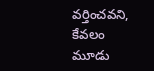వర్తించవని, కేవలం మూడు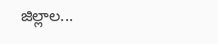జిల్లాల...